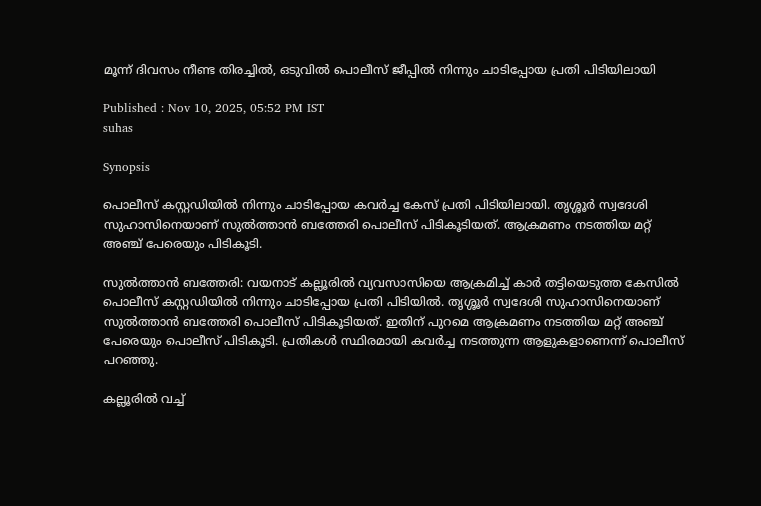മൂന്ന് ദിവസം നീണ്ട തിരച്ചിൽ, ഒടുവിൽ പൊലീസ് ജീപ്പിൽ നിന്നും ചാടിപ്പോയ പ്രതി പിടിയിലായി

Published : Nov 10, 2025, 05:52 PM IST
suhas

Synopsis

പൊലീസ് കസ്റ്റഡിയിൽ നിന്നും ചാടിപ്പോയ കവര്‍ച്ച കേസ് പ്രതി പിടിയിലായി. തൃശ്ശൂര്‍ സ്വദേശി സുഹാസിനെയാണ് സുൽത്താൻ ബത്തേരി പൊലീസ് പിടികൂടിയത്. ആക്രമണം നടത്തിയ മറ്റ് അഞ്ച് പേരെയും പിടികൂടി.

സുൽത്താൻ ബത്തേരി: വയനാട് കല്ലൂരിൽ വ്യവസാസിയെ ആക്രമിച്ച് കാര്‍ തട്ടിയെടുത്ത കേസിൽ പൊലീസ് കസ്റ്റഡിയിൽ നിന്നും ചാടിപ്പോയ പ്രതി പിടിയിൽ. തൃശ്ശൂര്‍ സ്വദേശി സുഹാസിനെയാണ് സുൽത്താൻ ബത്തേരി പൊലീസ് പിടികൂടിയത്. ഇതിന് പുറമെ ആക്രമണം നടത്തിയ മറ്റ് അഞ്ച് പേരെയും പൊലീസ് പിടികൂടി. പ്രതികൾ സ്ഥിരമായി കവര്‍ച്ച നടത്തുന്ന ആളുകളാണെന്ന് പൊലീസ് പറഞ്ഞു.

കല്ലൂരിൽ വച്ച്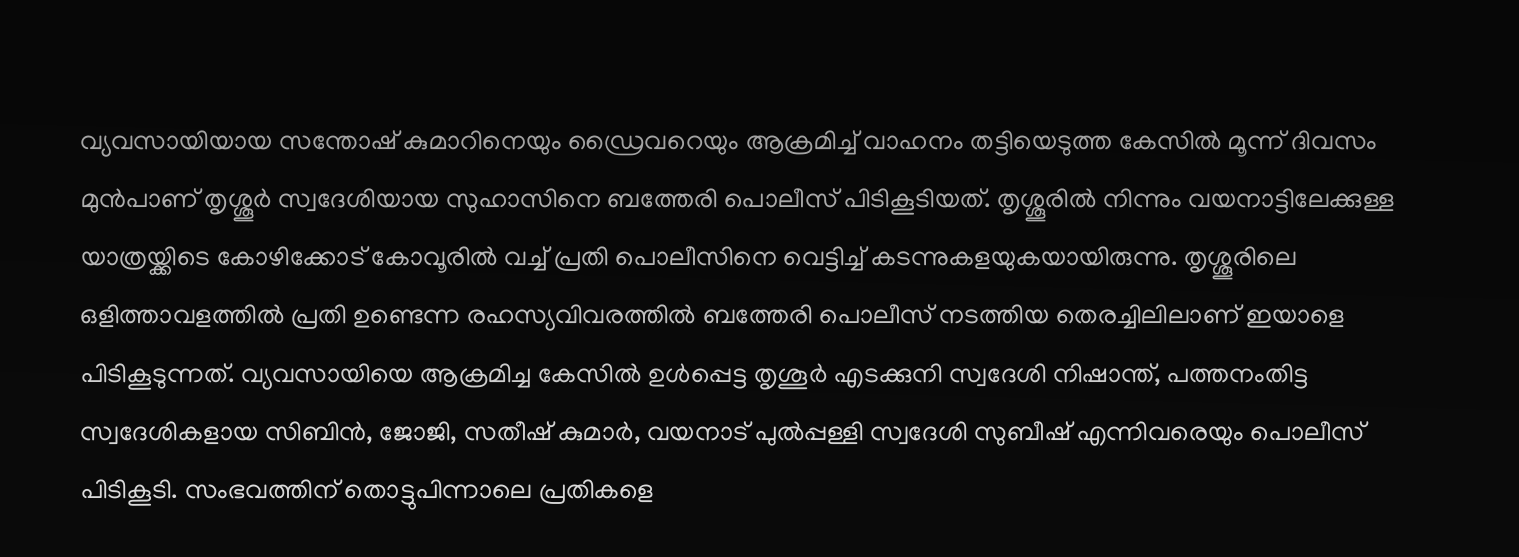വ്യവസായിയായ സന്തോഷ് കുമാറിനെയും ഡ്രൈവറെയും ആക്രമിച്ച് വാഹനം തട്ടിയെടുത്ത കേസിൽ മൂന്ന് ദിവസം മുൻപാണ് തൃശ്ശൂര്‍ സ്വദേശിയായ സുഹാസിനെ ബത്തേരി പൊലീസ് പിടികൂടിയത്. തൃശ്ശൂരിൽ നിന്നും വയനാട്ടിലേക്കുള്ള യാത്രയ്ക്കിടെ കോഴിക്കോട് കോവൂരിൽ വച്ച് പ്രതി പൊലീസിനെ വെട്ടിച്ച് കടന്നുകളയുകയായിരുന്നു. തൃശ്ശൂരിലെ ഒളിത്താവളത്തിൽ പ്രതി ഉണ്ടെന്ന രഹസ്യവിവരത്തിൽ ബത്തേരി പൊലീസ് നടത്തിയ തെരച്ചിലിലാണ് ഇയാളെ പിടികൂടുന്നത്. വ്യവസായിയെ ആക്രമിച്ച കേസിൽ ഉൾപ്പെട്ട തൃശൂർ എടക്കുനി സ്വദേശി നിഷാന്ത്, പത്തനംതിട്ട സ്വദേശികളായ സിബിൻ, ജോജി, സതീഷ് കുമാർ, വയനാട് പുൽപ്പള്ളി സ്വദേശി സുബീഷ് എന്നിവരെയും പൊലീസ് പിടികൂടി. സംഭവത്തിന് തൊട്ടുപിന്നാലെ പ്രതികളെ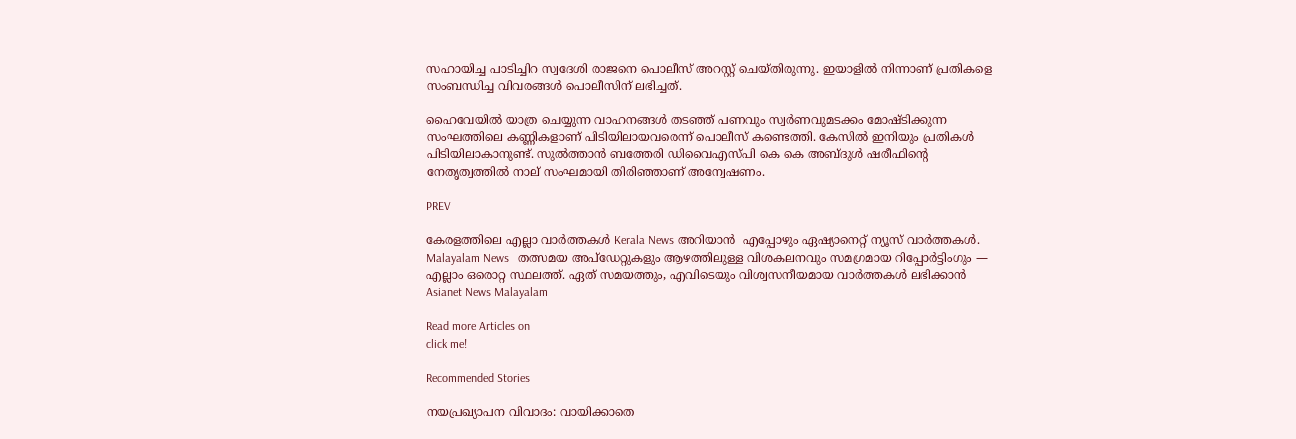സഹായിച്ച പാടിച്ചിറ സ്വദേശി രാജനെ പൊലീസ് അറസ്റ്റ് ചെയ്തിരുന്നു. ഇയാളിൽ നിന്നാണ് പ്രതികളെ സംബന്ധിച്ച വിവരങ്ങൾ പൊലീസിന് ലഭിച്ചത്.

ഹൈവേയിൽ യാത്ര ചെയ്യുന്ന വാഹനങ്ങൾ തടഞ്ഞ് പണവും സ്വർണവുമടക്കം മോഷ്ടിക്കുന്ന സംഘത്തിലെ കണ്ണികളാണ് പിടിയിലായവരെന്ന് പൊലീസ് കണ്ടെത്തി. കേസിൽ ഇനിയും പ്രതികൾ പിടിയിലാകാനുണ്ട്. സുൽത്താൻ ബത്തേരി ഡിവൈഎസ്പി കെ കെ അബ്ദുൾ ഷരീഫിന്റെ നേതൃത്വത്തിൽ നാല് സംഘമായി തിരിഞ്ഞാണ് അന്വേഷണം.

PREV

കേരളത്തിലെ എല്ലാ വാർത്തകൾ Kerala News അറിയാൻ  എപ്പോഴും ഏഷ്യാനെറ്റ് ന്യൂസ് വാർത്തകൾ.  Malayalam News   തത്സമയ അപ്‌ഡേറ്റുകളും ആഴത്തിലുള്ള വിശകലനവും സമഗ്രമായ റിപ്പോർട്ടിംഗും — എല്ലാം ഒരൊറ്റ സ്ഥലത്ത്. ഏത് സമയത്തും, എവിടെയും വിശ്വസനീയമായ വാർത്തകൾ ലഭിക്കാൻ Asianet News Malayalam

Read more Articles on
click me!

Recommended Stories

നയപ്രഖ്യാപന വിവാദം: വായിക്കാതെ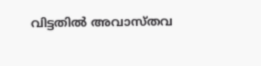വിട്ടതിൽ അവാസ്തവ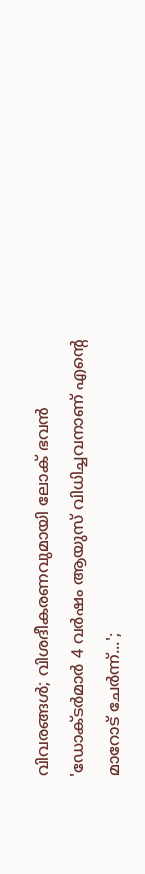വിവരങ്ങൾ; വിശദീകരണവുമായി ലോക് ഭവൻ
'ഡോക്ടർമാർ 4 വർഷം ആയുസ് വിധിച്ചവനാണ് എൻ്റെ മാറോട് ചേർന്ന്...';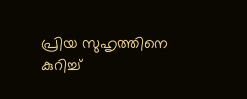പ്രിയ സുഹൃത്തിനെ കുറിച്ച്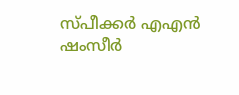സ്‌പീക്കർ എഎൻ ഷംസീർ